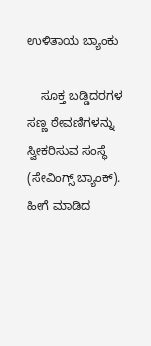ಉಳಿತಾಯ ಬ್ಯಾಂಕು

    ಸೂಕ್ತ ಬಡ್ಡಿದರಗಳ ಸಣ್ಣ ಠೇವಣಿಗಳನ್ನು ಸ್ವೀಕರಿಸುವ ಸಂಸ್ಥೆ (ಸೇವಿಂಗ್ಸ್ ಬ್ಯಾಂಕ್). ಹೀಗೆ ಮಾಡಿದ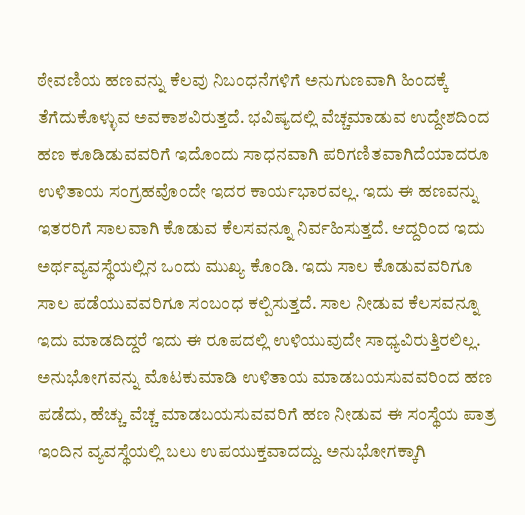ಠೇವಣಿಯ ಹಣವನ್ನು ಕೆಲವು ನಿಬಂಧನೆಗಳಿಗೆ ಅನುಗುಣವಾಗಿ ಹಿಂದಕ್ಕೆ ತೆಗೆದುಕೊಳ್ಳುವ ಅವಕಾಶವಿರುತ್ತದೆ. ಭವಿಷ್ಯದಲ್ಲಿ ವೆಚ್ಚಮಾಡುವ ಉದ್ದೇಶದಿಂದ ಹಣ ಕೂಡಿಡುವವರಿಗೆ ಇದೊಂದು ಸಾಧನವಾಗಿ ಪರಿಗಣಿತವಾಗಿದೆಯಾದರೂ ಉಳಿತಾಯ ಸಂಗ್ರಹವೊಂದೇ ಇದರ ಕಾರ್ಯಭಾರವಲ್ಲ. ಇದು ಈ ಹಣವನ್ನು ಇತರರಿಗೆ ಸಾಲವಾಗಿ ಕೊಡುವ ಕೆಲಸವನ್ನೂ ನಿರ್ವಹಿಸುತ್ತದೆ. ಆದ್ದರಿಂದ ಇದು ಅರ್ಥವ್ಯವಸ್ಥೆಯಲ್ಲಿನ ಒಂದು ಮುಖ್ಯ ಕೊಂಡಿ. ಇದು ಸಾಲ ಕೊಡುವವರಿಗೂ ಸಾಲ ಪಡೆಯುವವರಿಗೂ ಸಂಬಂಧ ಕಲ್ಪಿಸುತ್ತದೆ. ಸಾಲ ನೀಡುವ ಕೆಲಸವನ್ನೂ ಇದು ಮಾಡದಿದ್ದರೆ ಇದು ಈ ರೂಪದಲ್ಲಿ ಉಳಿಯುವುದೇ ಸಾಧ್ಯವಿರುತ್ತಿರಲಿಲ್ಲ. ಅನುಭೋಗವನ್ನು ಮೊಟಕುಮಾಡಿ ಉಳಿತಾಯ ಮಾಡಬಯಸುವವರಿಂದ ಹಣ ಪಡೆದು, ಹೆಚ್ಚು ವೆಚ್ಚ ಮಾಡಬಯಸುವವರಿಗೆ ಹಣ ನೀಡುವ ಈ ಸಂಸ್ಥೆಯ ಪಾತ್ರ ಇಂದಿನ ವ್ಯವಸ್ಥೆಯಲ್ಲಿ ಬಲು ಉಪಯುಕ್ತವಾದದ್ದು. ಅನುಭೋಗಕ್ಕಾಗಿ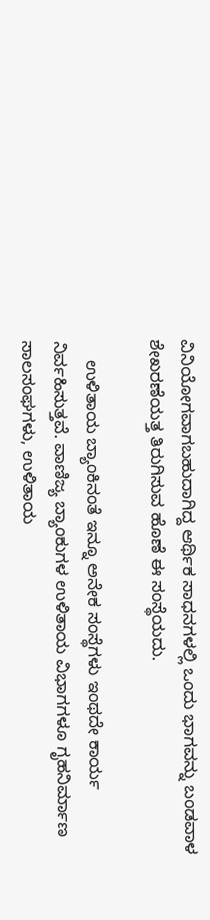ವಿನಿಯೋಗವಾಗಬಹುದಾಗಿದ್ದ ಆರ್ಥಿಕ ಸಾಧನಗಳಲ್ಲಿ ಒಂದು ಭಾಗವನ್ನು ಬಂಡವಾಳ ಶೇಖರಣೆಯತ್ತ ತಿರುಗಿಸುವ ಹೊಣೆ ಈ ಸಂಸ್ಥೆಯದು.

    ಉಳಿತಾಯ ಬ್ಯಾಂಕಿನಂತೆ ಇನ್ನೂ ಅನೇಕ ಸಂಸ್ಥೆಗಳು ಇಂಥದೇ ಕಾರ್ಯ ನಿರ್ವಹಿಸುತ್ತವೆ. ವಾಣಿಜ್ಯ ಬ್ಯಾಂಕುಗಳ ಉಳಿತಾಯ ವಿಭಾಗಗಳೂ ಗೃಹನಿರ್ಮಾಣ ಸಾಲಸಂಘಗಳು, ಉಳಿತಾಯ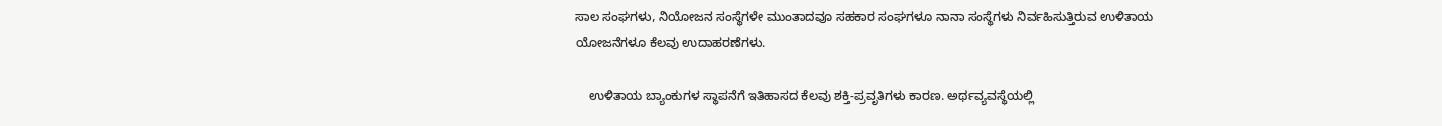ಸಾಲ ಸಂಘಗಳು, ನಿಯೋಜನ ಸಂಸ್ಥೆಗಳೇ ಮುಂತಾದವೂ ಸಹಕಾರ ಸಂಘಗಳೂ ನಾನಾ ಸಂಸ್ಥೆಗಳು ನಿರ್ವಹಿಸುತ್ತಿರುವ ಉಳಿತಾಯ ಯೋಜನೆಗಳೂ ಕೆಲವು ಉದಾಹರಣೆಗಳು.

    ಉಳಿತಾಯ ಬ್ಯಾಂಕುಗಳ ಸ್ಥಾಪನೆಗೆ ಇತಿಹಾಸದ ಕೆಲವು ಶಕ್ತಿ-ಪ್ರವೃತಿಗಳು ಕಾರಣ. ಅರ್ಥವ್ಯವಸ್ಥೆಯಲ್ಲಿ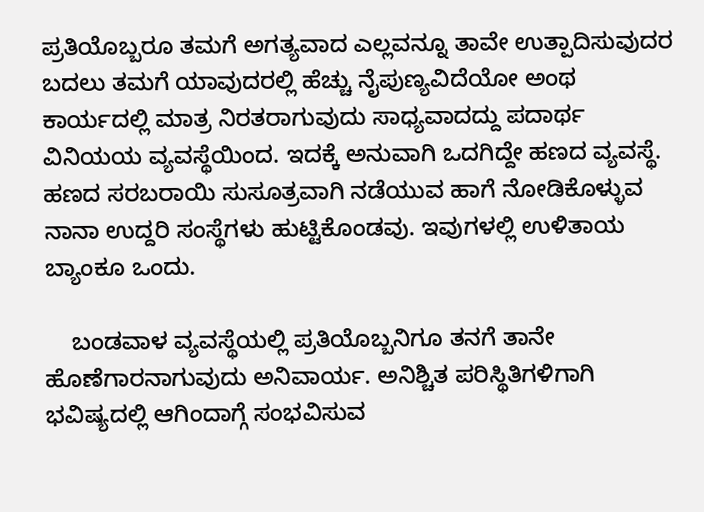ಪ್ರತಿಯೊಬ್ಬರೂ ತಮಗೆ ಅಗತ್ಯವಾದ ಎಲ್ಲವನ್ನೂ ತಾವೇ ಉತ್ಪಾದಿಸುವುದರ ಬದಲು ತಮಗೆ ಯಾವುದರಲ್ಲಿ ಹೆಚ್ಚು ನೈಪುಣ್ಯವಿದೆಯೋ ಅಂಥ ಕಾರ್ಯದಲ್ಲಿ ಮಾತ್ರ ನಿರತರಾಗುವುದು ಸಾಧ್ಯವಾದದ್ದು ಪದಾರ್ಥ ವಿನಿಯಯ ವ್ಯವಸ್ಥೆಯಿಂದ. ಇದಕ್ಕೆ ಅನುವಾಗಿ ಒದಗಿದ್ದೇ ಹಣದ ವ್ಯವಸ್ಥೆ. ಹಣದ ಸರಬರಾಯಿ ಸುಸೂತ್ರವಾಗಿ ನಡೆಯುವ ಹಾಗೆ ನೋಡಿಕೊಳ್ಳುವ ನಾನಾ ಉದ್ದರಿ ಸಂಸ್ಥೆಗಳು ಹುಟ್ಟಿಕೊಂಡವು. ಇವುಗಳಲ್ಲಿ ಉಳಿತಾಯ ಬ್ಯಾಂಕೂ ಒಂದು.

    ಬಂಡವಾಳ ವ್ಯವಸ್ಥೆಯಲ್ಲಿ ಪ್ರತಿಯೊಬ್ಬನಿಗೂ ತನಗೆ ತಾನೇ ಹೊಣೆಗಾರನಾಗುವುದು ಅನಿವಾರ್ಯ. ಅನಿಶ್ಚಿತ ಪರಿಸ್ಥಿತಿಗಳಿಗಾಗಿ ಭವಿಷ್ಯದಲ್ಲಿ ಆಗಿಂದಾಗ್ಗೆ ಸಂಭವಿಸುವ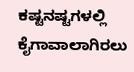ಕಷ್ಟನಷ್ಟಗಳಲ್ಲಿ ಕೈಗಾವಾಲಾಗಿರಲು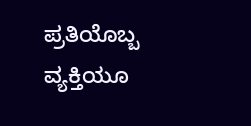ಪ್ರತಿಯೊಬ್ಬ ವ್ಯಕ್ತಿಯೂ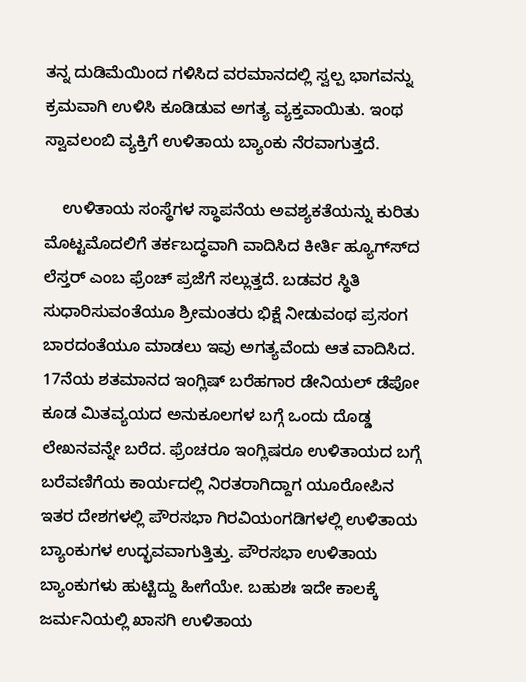ತನ್ನ ದುಡಿಮೆಯಿಂದ ಗಳಿಸಿದ ವರಮಾನದಲ್ಲಿ ಸ್ವಲ್ಪ ಭಾಗವನ್ನು ಕ್ರಮವಾಗಿ ಉಳಿಸಿ ಕೂಡಿಡುವ ಅಗತ್ಯ ವ್ಯಕ್ತವಾಯಿತು. ಇಂಥ ಸ್ವಾವಲಂಬಿ ವ್ಯಕ್ತಿಗೆ ಉಳಿತಾಯ ಬ್ಯಾಂಕು ನೆರವಾಗುತ್ತದೆ.

    ಉಳಿತಾಯ ಸಂಸ್ಥೆಗಳ ಸ್ಥಾಪನೆಯ ಅವಶ್ಯಕತೆಯನ್ನು ಕುರಿತು ಮೊಟ್ಟಮೊದಲಿಗೆ ತರ್ಕಬದ್ಧವಾಗಿ ವಾದಿಸಿದ ಕೀರ್ತಿ ಹ್ಯೂಗ್ಸ್‍ದ ಲೆಸ್ತರ್ ಎಂಬ ಫ್ರೆಂಚ್ ಪ್ರಜೆಗೆ ಸಲ್ಲುತ್ತದೆ. ಬಡವರ ಸ್ಥಿತಿ ಸುಧಾರಿಸುವಂತೆಯೂ ಶ್ರೀಮಂತರು ಭಿಕ್ಷೆ ನೀಡುವಂಥ ಪ್ರಸಂಗ ಬಾರದಂತೆಯೂ ಮಾಡಲು ಇವು ಅಗತ್ಯವೆಂದು ಆತ ವಾದಿಸಿದ. 17ನೆಯ ಶತಮಾನದ ಇಂಗ್ಲಿಷ್ ಬರೆಹಗಾರ ಡೇನಿಯಲ್ ಡೆಪೋ ಕೂಡ ಮಿತವ್ಯಯದ ಅನುಕೂಲಗಳ ಬಗ್ಗೆ ಒಂದು ದೊಡ್ಡ ಲೇಖನವನ್ನೇ ಬರೆದ. ಫ್ರೆಂಚರೂ ಇಂಗ್ಲಿಷರೂ ಉಳಿತಾಯದ ಬಗ್ಗೆ ಬರೆವಣಿಗೆಯ ಕಾರ್ಯದಲ್ಲಿ ನಿರತರಾಗಿದ್ದಾಗ ಯೂರೋಪಿನ ಇತರ ದೇಶಗಳಲ್ಲಿ ಪೌರಸಭಾ ಗಿರವಿಯಂಗಡಿಗಳಲ್ಲಿ ಉಳಿತಾಯ ಬ್ಯಾಂಕುಗಳ ಉದ್ಭವವಾಗುತ್ತಿತ್ತು. ಪೌರಸಭಾ ಉಳಿತಾಯ ಬ್ಯಾಂಕುಗಳು ಹುಟ್ಟಿದ್ದು ಹೀಗೆಯೇ. ಬಹುಶಃ ಇದೇ ಕಾಲಕ್ಕೆ ಜರ್ಮನಿಯಲ್ಲಿ ಖಾಸಗಿ ಉಳಿತಾಯ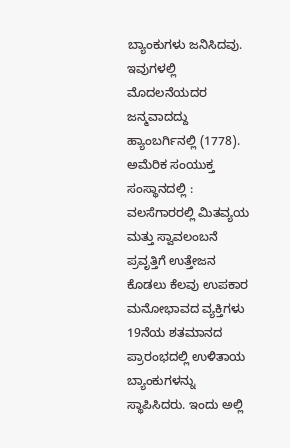ಬ್ಯಾಂಕುಗಳು ಜನಿಸಿದವು. ಇವುಗಳಲ್ಲಿ ಮೊದಲನೆಯದರ ಜನ್ಮವಾದದ್ದು ಹ್ಯಾಂಬರ್ಗಿನಲ್ಲಿ (1778).
ಅಮೆರಿಕ ಸಂಯುಕ್ತ ಸಂಸ್ಥಾನದಲ್ಲಿ :   ವಲಸೆಗಾರರಲ್ಲಿ ಮಿತವ್ಯಯ ಮತ್ತು ಸ್ವಾವಲಂಬನೆ ಪ್ರವೃತ್ತಿಗೆ ಉತ್ತೇಜನ ಕೊಡಲು ಕೆಲವು ಉಪಕಾರ ಮನೋಭಾವದ ವ್ಯಕ್ತಿಗಳು 19ನೆಯ ಶತಮಾನದ ಪ್ರಾರಂಭದಲ್ಲಿ ಉಳಿತಾಯ ಬ್ಯಾಂಕುಗಳನ್ನು ಸ್ಥಾಪಿಸಿದರು. ಇಂದು ಅಲ್ಲಿ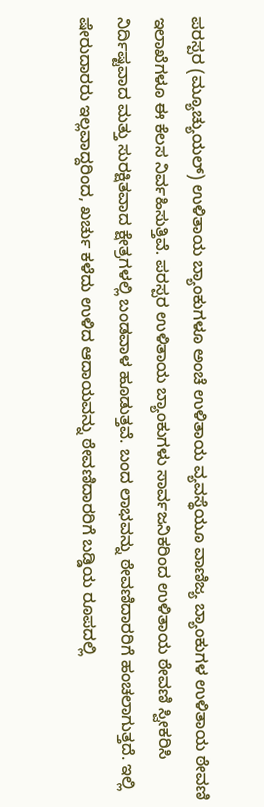ಪರಸ್ಪರ (ಮ್ಯೂಚ್ಯುಯಲ್) ಉಳಿತಾಯ ಬ್ಯಾಂಕುಗಳೂ ಅಂಚೆ ಉಳಿತಾಯ ವ್ಯವಸ್ಥೆಯೂ ವಾಣಿಜ್ಯ ಬ್ಯಾಂಕುಗಳ ಉಳಿತಾಯ ಠೇವಣಿ ಇಲಾಖೆಗಳೂ ಈ ಕೆಲಸ ನಿರ್ವಹಿಸುತ್ತಿವೆ. ಪರಸ್ಪರ ಉಳಿತಾಯ ಬ್ಯಾಂಕುಗಳು ಸಾರ್ವಜನಿಕರಿಂದ ಉಳಿತಾಯ ಠೇವಣಿ ಸ್ವೀಕರಿಸಿ ನಿರ್ದಿಷ್ಟವಾದ ಮತ್ತು ಸುರಕ್ಷಿತವಾದ ಕ್ಷೇತ್ರಗಳಲ್ಲಿ ಬಂಡವಾಳ ಹೂಡುತ್ತವೆ. ಬಂದ ಲಾಭವನ್ನು ಠೇವಣಿದಾರರಿಗೆ ಹಂಚಲಾಗುತ್ತದೆ. ಇಲ್ಲಿ ಷೇರುದಾರರು ಇಲ್ಲವಾದ್ದರಿಂದ, ಖರ್ಚು ಕಳೆದು ಉಳಿದ ಆದಾಯವನ್ನು ಠೇವಣಿದಾರರಿಗೆ ಬಡ್ಡಿಯ ರೂಪದಲ್ಲಿ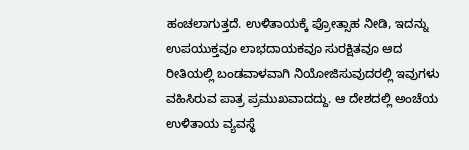ಹಂಚಲಾಗುತ್ತದೆ. ಉಳಿತಾಯಕ್ಕೆ ಪ್ರೋತ್ಸಾಹ ನೀಡಿ, ಇದನ್ನು ಉಪಯುಕ್ತವೂ ಲಾಭದಾಯಕವೂ ಸುರಕ್ಷಿತವೂ ಆದ ರೀತಿಯಲ್ಲಿ ಬಂಡವಾಳವಾಗಿ ನಿಯೋಜಿಸುವುದರಲ್ಲಿ ಇವುಗಳು ವಹಿಸಿರುವ ಪಾತ್ರ ಪ್ರಮುಖವಾದದ್ದು. ಆ ದೇಶದಲ್ಲಿ ಅಂಚೆಯ ಉಳಿತಾಯ ವ್ಯವಸ್ಥೆ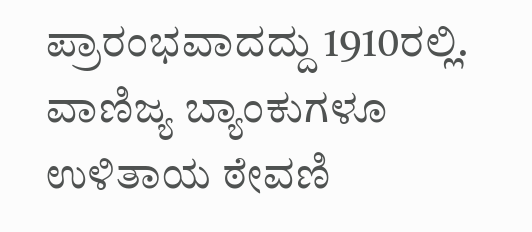ಪ್ರಾರಂಭವಾದದ್ದು 1910ರಲ್ಲಿ. ವಾಣಿಜ್ಯ ಬ್ಯಾಂಕುಗಳೂ ಉಳಿತಾಯ ಠೇವಣಿ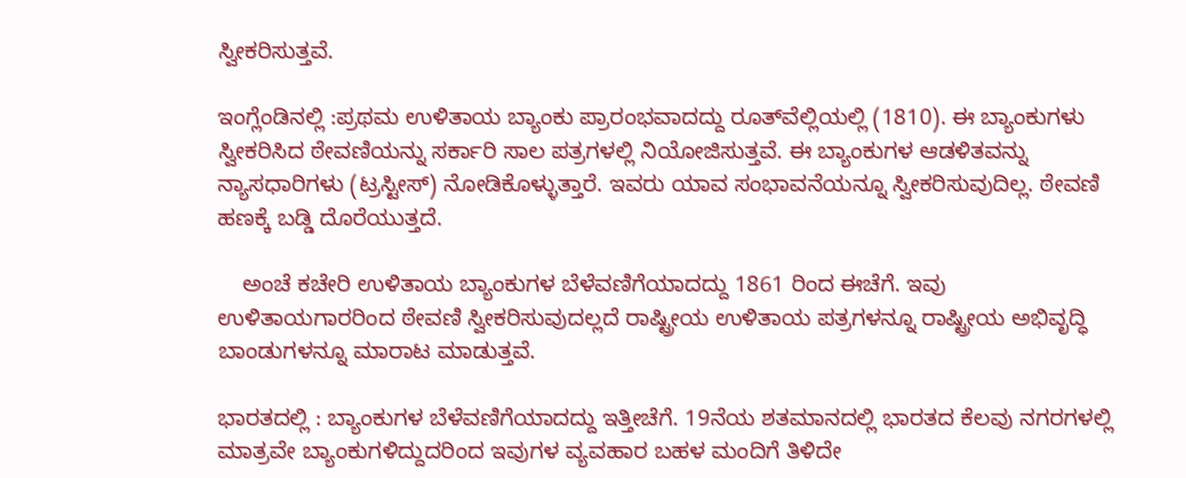ಸ್ವೀಕರಿಸುತ್ತವೆ.

ಇಂಗ್ಲೆಂಡಿನಲ್ಲಿ :ಪ್ರಥಮ ಉಳಿತಾಯ ಬ್ಯಾಂಕು ಪ್ರಾರಂಭವಾದದ್ದು ರೂತ್‍ವೆಲ್ಲಿಯಲ್ಲಿ (1810). ಈ ಬ್ಯಾಂಕುಗಳು ಸ್ವೀಕರಿಸಿದ ಠೇವಣಿಯನ್ನು ಸರ್ಕಾರಿ ಸಾಲ ಪತ್ರಗಳಲ್ಲಿ ನಿಯೋಜಿಸುತ್ತವೆ. ಈ ಬ್ಯಾಂಕುಗಳ ಆಡಳಿತವನ್ನು ನ್ಯಾಸಧಾರಿಗಳು (ಟ್ರಸ್ಟೀಸ್) ನೋಡಿಕೊಳ್ಳುತ್ತಾರೆ. ಇವರು ಯಾವ ಸಂಭಾವನೆಯನ್ನೂ ಸ್ವೀಕರಿಸುವುದಿಲ್ಲ. ಠೇವಣಿ ಹಣಕ್ಕೆ ಬಡ್ಡಿ ದೊರೆಯುತ್ತದೆ.

    ಅಂಚೆ ಕಚೇರಿ ಉಳಿತಾಯ ಬ್ಯಾಂಕುಗಳ ಬೆಳೆವಣಿಗೆಯಾದದ್ದು 1861 ರಿಂದ ಈಚೆಗೆ. ಇವು ಉಳಿತಾಯಗಾರರಿಂದ ಠೇವಣಿ ಸ್ವೀಕರಿಸುವುದಲ್ಲದೆ ರಾಷ್ಟ್ರೀಯ ಉಳಿತಾಯ ಪತ್ರಗಳನ್ನೂ ರಾಷ್ಟ್ರೀಯ ಅಭಿವೃದ್ಧಿ ಬಾಂಡುಗಳನ್ನೂ ಮಾರಾಟ ಮಾಡುತ್ತವೆ.

ಭಾರತದಲ್ಲಿ : ಬ್ಯಾಂಕುಗಳ ಬೆಳೆವಣಿಗೆಯಾದದ್ದು ಇತ್ತೀಚೆಗೆ. 19ನೆಯ ಶತಮಾನದಲ್ಲಿ ಭಾರತದ ಕೆಲವು ನಗರಗಳಲ್ಲಿ ಮಾತ್ರವೇ ಬ್ಯಾಂಕುಗಳಿದ್ದುದರಿಂದ ಇವುಗಳ ವ್ಯವಹಾರ ಬಹಳ ಮಂದಿಗೆ ತಿಳಿದೇ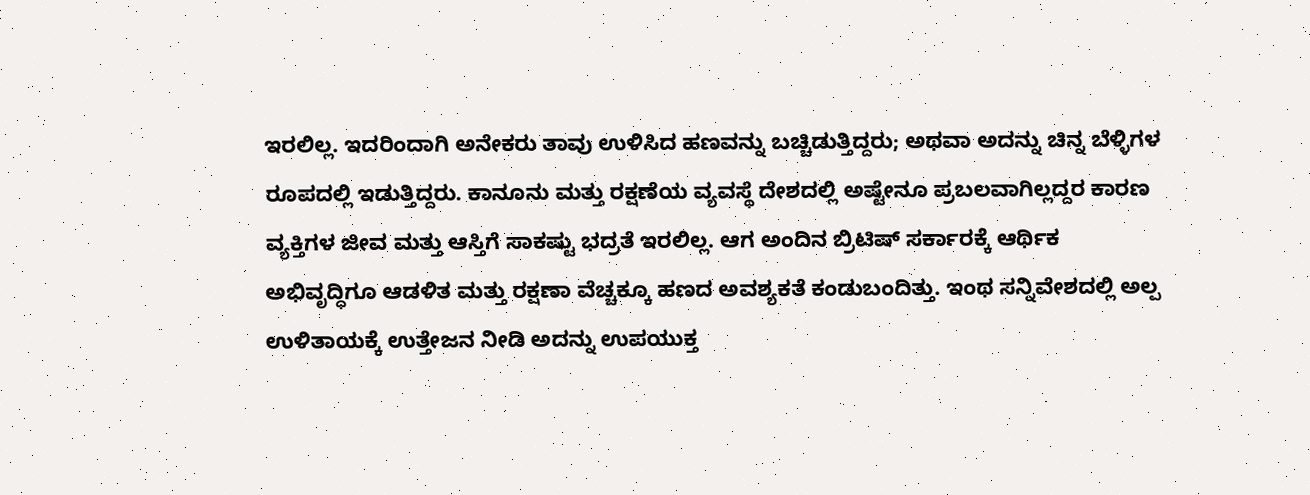ಇರಲಿಲ್ಲ. ಇದರಿಂದಾಗಿ ಅನೇಕರು ತಾವು ಉಳಿಸಿದ ಹಣವನ್ನು ಬಚ್ಚಿಡುತ್ತಿದ್ದರು; ಅಥವಾ ಅದನ್ನು ಚಿನ್ನ ಬೆಳ್ಳಿಗಳ ರೂಪದಲ್ಲಿ ಇಡುತ್ತಿದ್ದರು. ಕಾನೂನು ಮತ್ತು ರಕ್ಷಣೆಯ ವ್ಯವಸ್ಥೆ ದೇಶದಲ್ಲಿ ಅಷ್ಟೇನೂ ಪ್ರಬಲವಾಗಿಲ್ಲದ್ದರ ಕಾರಣ ವ್ಯಕ್ತಿಗಳ ಜೀವ ಮತ್ತು ಆಸ್ತಿಗೆ ಸಾಕಷ್ಟು ಭದ್ರತೆ ಇರಲಿಲ್ಲ. ಆಗ ಅಂದಿನ ಬ್ರಿಟಿಷ್ ಸರ್ಕಾರಕ್ಕೆ ಆರ್ಥಿಕ ಅಭಿವೃದ್ಧಿಗೂ ಆಡಳಿತ ಮತ್ತು ರಕ್ಷಣಾ ವೆಚ್ಚಕ್ಕೂ ಹಣದ ಅವಶ್ಯಕತೆ ಕಂಡುಬಂದಿತ್ತು. ಇಂಥ ಸನ್ನಿವೇಶದಲ್ಲಿ ಅಲ್ಪ ಉಳಿತಾಯಕ್ಕೆ ಉತ್ತೇಜನ ನೀಡಿ ಅದನ್ನು ಉಪಯುಕ್ತ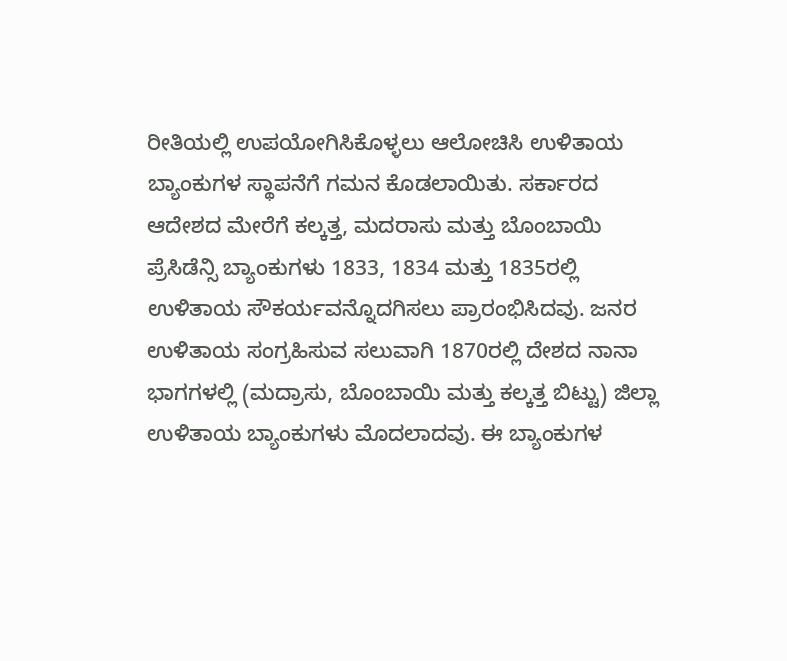ರೀತಿಯಲ್ಲಿ ಉಪಯೋಗಿಸಿಕೊಳ್ಳಲು ಆಲೋಚಿಸಿ ಉಳಿತಾಯ ಬ್ಯಾಂಕುಗಳ ಸ್ಥಾಪನೆಗೆ ಗಮನ ಕೊಡಲಾಯಿತು. ಸರ್ಕಾರದ ಆದೇಶದ ಮೇರೆಗೆ ಕಲ್ಕತ್ತ, ಮದರಾಸು ಮತ್ತು ಬೊಂಬಾಯಿ ಪ್ರೆಸಿಡೆನ್ಸಿ ಬ್ಯಾಂಕುಗಳು 1833, 1834 ಮತ್ತು 1835ರಲ್ಲಿ ಉಳಿತಾಯ ಸೌಕರ್ಯವನ್ನೊದಗಿಸಲು ಪ್ರಾರಂಭಿಸಿದವು. ಜನರ ಉಳಿತಾಯ ಸಂಗ್ರಹಿಸುವ ಸಲುವಾಗಿ 1870ರಲ್ಲಿ ದೇಶದ ನಾನಾ ಭಾಗಗಳಲ್ಲಿ (ಮದ್ರಾಸು, ಬೊಂಬಾಯಿ ಮತ್ತು ಕಲ್ಕತ್ತ ಬಿಟ್ಟು) ಜಿಲ್ಲಾ ಉಳಿತಾಯ ಬ್ಯಾಂಕುಗಳು ಮೊದಲಾದವು. ಈ ಬ್ಯಾಂಕುಗಳ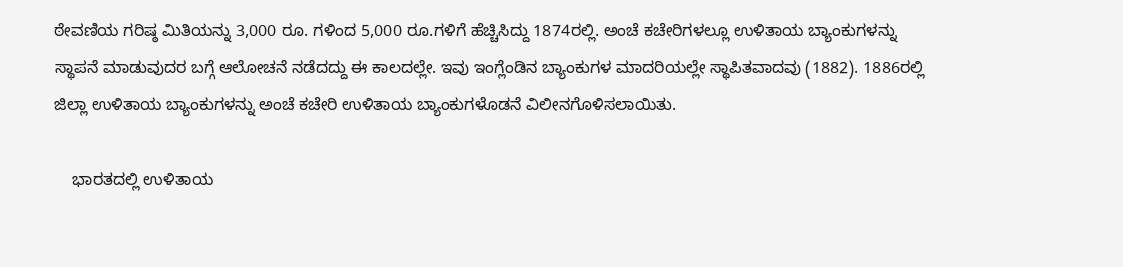ಠೇವಣಿಯ ಗರಿಷ್ಠ ಮಿತಿಯನ್ನು 3,000 ರೂ. ಗಳಿಂದ 5,000 ರೂ.ಗಳಿಗೆ ಹೆಚ್ಚಿಸಿದ್ದು 1874ರಲ್ಲಿ. ಅಂಚೆ ಕಚೇರಿಗಳಲ್ಲೂ ಉಳಿತಾಯ ಬ್ಯಾಂಕುಗಳನ್ನು ಸ್ಥಾಪನೆ ಮಾಡುವುದರ ಬಗ್ಗೆ ಆಲೋಚನೆ ನಡೆದದ್ದು ಈ ಕಾಲದಲ್ಲೇ. ಇವು ಇಂಗ್ಲೆಂಡಿನ ಬ್ಯಾಂಕುಗಳ ಮಾದರಿಯಲ್ಲೇ ಸ್ಥಾಪಿತವಾದವು (1882). 1886ರಲ್ಲಿ ಜಿಲ್ಲಾ ಉಳಿತಾಯ ಬ್ಯಾಂಕುಗಳನ್ನು ಅಂಚೆ ಕಚೇರಿ ಉಳಿತಾಯ ಬ್ಯಾಂಕುಗಳೊಡನೆ ವಿಲೀನಗೊಳಿಸಲಾಯಿತು.

    ಭಾರತದಲ್ಲಿ ಉಳಿತಾಯ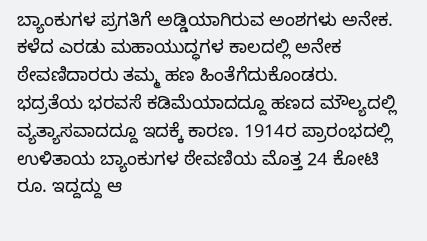ಬ್ಯಾಂಕುಗಳ ಪ್ರಗತಿಗೆ ಅಡ್ಡಿಯಾಗಿರುವ ಅಂಶಗಳು ಅನೇಕ. ಕಳೆದ ಎರಡು ಮಹಾಯುದ್ಧಗಳ ಕಾಲದಲ್ಲಿ ಅನೇಕ ಠೇವಣಿದಾರರು ತಮ್ಮ ಹಣ ಹಿಂತೆಗೆದುಕೊಂಡರು. ಭದ್ರತೆಯ ಭರವಸೆ ಕಡಿಮೆಯಾದದ್ದೂ ಹಣದ ಮೌಲ್ಯದಲ್ಲಿ ವ್ಯತ್ಯಾಸವಾದದ್ದೂ ಇದಕ್ಕೆ ಕಾರಣ. 1914ರ ಪ್ರಾರಂಭದಲ್ಲಿ ಉಳಿತಾಯ ಬ್ಯಾಂಕುಗಳ ಠೇವಣಿಯ ಮೊತ್ತ 24 ಕೋಟಿ ರೂ. ಇದ್ದದ್ದು ಆ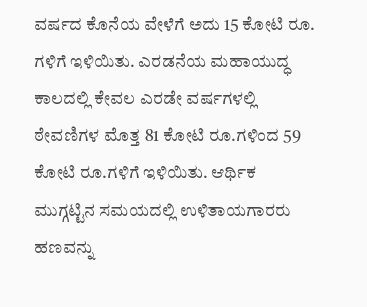ವರ್ಷದ ಕೊನೆಯ ವೇಳೆಗೆ ಅದು 15 ಕೋಟಿ ರೂ. ಗಳಿಗೆ ಇಳಿಯಿತು. ಎರಡನೆಯ ಮಹಾಯುದ್ಧ ಕಾಲದಲ್ಲಿ ಕೇವಲ ಎರಡೇ ವರ್ಷಗಳಲ್ಲಿ ಠೇವಣಿಗಳ ಮೊತ್ತ 81 ಕೋಟಿ ರೂ.ಗಳಿಂದ 59 ಕೋಟಿ ರೂ.ಗಳಿಗೆ ಇಳಿಯಿತು. ಆರ್ಥಿಕ ಮುಗ್ಗಟ್ಟಿನ ಸಮಯದಲ್ಲಿ ಉಳಿತಾಯಗಾರರು ಹಣವನ್ನು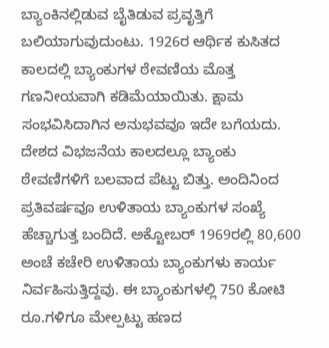ಬ್ಯಾಂಕಿನಲ್ಲಿಡುವ ಬೈತಿಡುವ ಪ್ರವೃತ್ತಿಗೆ ಬಲಿಯಾಗುವುದುಂಟು. 1926ರ ಆರ್ಥಿಕ ಕುಸಿತದ ಕಾಲದಲ್ಲಿ ಬ್ಯಾಂಕುಗಳ ಠೇವಣಿಯ ಮೊತ್ತ ಗಣನೀಯವಾಗಿ ಕಡಿಮೆಯಾಯಿತು. ಕ್ಷಾಮ ಸಂಭವಿಸಿದಾಗಿನ ಅನುಭವವೂ ಇದೇ ಬಗೆಯದು. ದೇಶದ ವಿಭಜನೆಯ ಕಾಲದಲ್ಲೂ ಬ್ಯಾಂಕು ಠೇವಣಿಗಳಿಗೆ ಬಲವಾದ ಪೆಟ್ಟು ಬಿತ್ತು. ಅಂದಿನಿಂದ ಪ್ರತಿವರ್ಷವೂ ಉಳಿತಾಯ ಬ್ಯಾಂಕುಗಳ ಸಂಖ್ಯೆ ಹೆಚ್ಚಾಗುತ್ತ ಬಂದಿದೆ. ಅಕ್ಟೋಬರ್ 1969ರಲ್ಲಿ 80,600 ಅಂಚೆ ಕಚೇರಿ ಉಳಿತಾಯ ಬ್ಯಾಂಕುಗಳು ಕಾರ್ಯ ನಿರ್ವಹಿಸುತ್ತಿದ್ದವು. ಈ ಬ್ಯಾಂಕುಗಳಲ್ಲಿ 750 ಕೋಟಿ ರೂ.ಗಳಿಗೂ ಮೇಲ್ಪಟ್ಟು ಹಣದ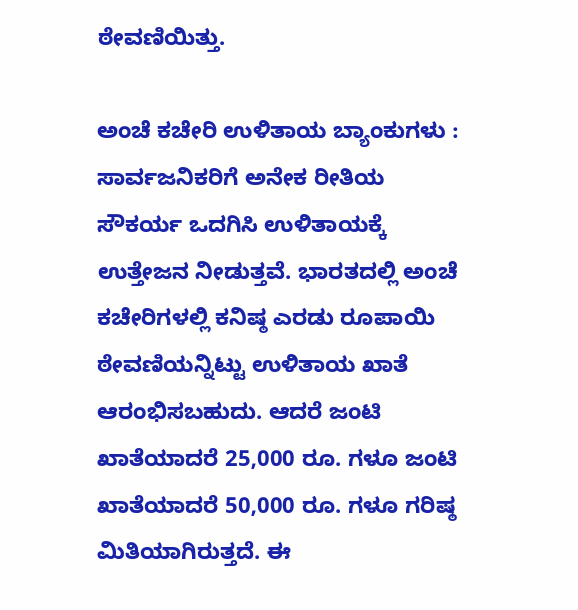ಠೇವಣಿಯಿತ್ತು.

ಅಂಚೆ ಕಚೇರಿ ಉಳಿತಾಯ ಬ್ಯಾಂಕುಗಳು :  ಸಾರ್ವಜನಿಕರಿಗೆ ಅನೇಕ ರೀತಿಯ ಸೌಕರ್ಯ ಒದಗಿಸಿ ಉಳಿತಾಯಕ್ಕೆ ಉತ್ತೇಜನ ನೀಡುತ್ತವೆ. ಭಾರತದಲ್ಲಿ ಅಂಚೆ ಕಚೇರಿಗಳಲ್ಲಿ ಕನಿಷ್ಠ ಎರಡು ರೂಪಾಯಿ ಠೇವಣಿಯನ್ನಿಟ್ಟು ಉಳಿತಾಯ ಖಾತೆ ಆರಂಭಿಸಬಹುದು. ಆದರೆ ಜಂಟಿ ಖಾತೆಯಾದರೆ 25,000 ರೂ. ಗಳೂ ಜಂಟಿ ಖಾತೆಯಾದರೆ 50,000 ರೂ. ಗಳೂ ಗರಿಷ್ಠ ಮಿತಿಯಾಗಿರುತ್ತದೆ. ಈ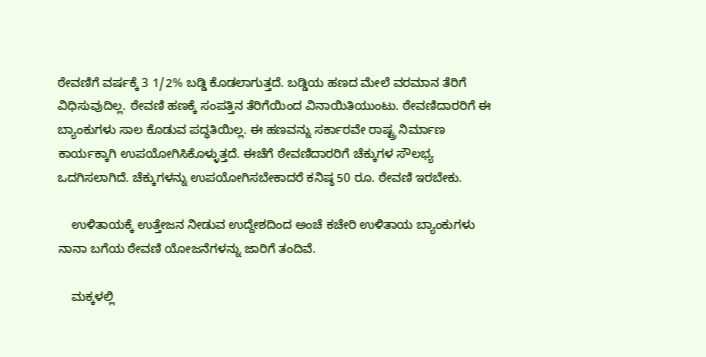ಠೇವಣಿಗೆ ವರ್ಷಕ್ಕೆ 3 1/2% ಬಡ್ಡಿ ಕೊಡಲಾಗುತ್ತದೆ. ಬಡ್ಡಿಯ ಹಣದ ಮೇಲೆ ವರಮಾನ ತೆರಿಗೆ ವಿಧಿಸುವುದಿಲ್ಲ. ಠೇವಣಿ ಹಣಕ್ಕೆ ಸಂಪತ್ತಿನ ತೆರಿಗೆಯಿಂದ ವಿನಾಯಿತಿಯುಂಟು. ಠೇವಣಿದಾರರಿಗೆ ಈ ಬ್ಯಾಂಕುಗಳು ಸಾಲ ಕೊಡುವ ಪದ್ಧತಿಯಿಲ್ಲ. ಈ ಹಣವನ್ನು ಸರ್ಕಾರವೇ ರಾಷ್ಟ್ರ ನಿರ್ಮಾಣ ಕಾರ್ಯಕ್ಕಾಗಿ ಉಪಯೋಗಿಸಿಕೊಳ್ಳುತ್ತದೆ. ಈಚೆಗೆ ಠೇವಣಿದಾರರಿಗೆ ಚೆಕ್ಕುಗಳ ಸೌಲಭ್ಯ ಒದಗಿಸಲಾಗಿದೆ. ಚೆಕ್ಕುಗಳನ್ನು ಉಪಯೋಗಿಸಬೇಕಾದರೆ ಕನಿಷ್ಠ 50 ರೂ. ಠೇವಣಿ ಇರಬೇಕು.

    ಉಳಿತಾಯಕ್ಕೆ ಉತ್ತೇಜನ ನೀಡುವ ಉದ್ದೇಶದಿಂದ ಅಂಚೆ ಕಚೇರಿ ಉಳಿತಾಯ ಬ್ಯಾಂಕುಗಳು ನಾನಾ ಬಗೆಯ ಠೇವಣಿ ಯೋಜನೆಗಳನ್ನು ಜಾರಿಗೆ ತಂದಿವೆ.

    ಮಕ್ಕಳಲ್ಲಿ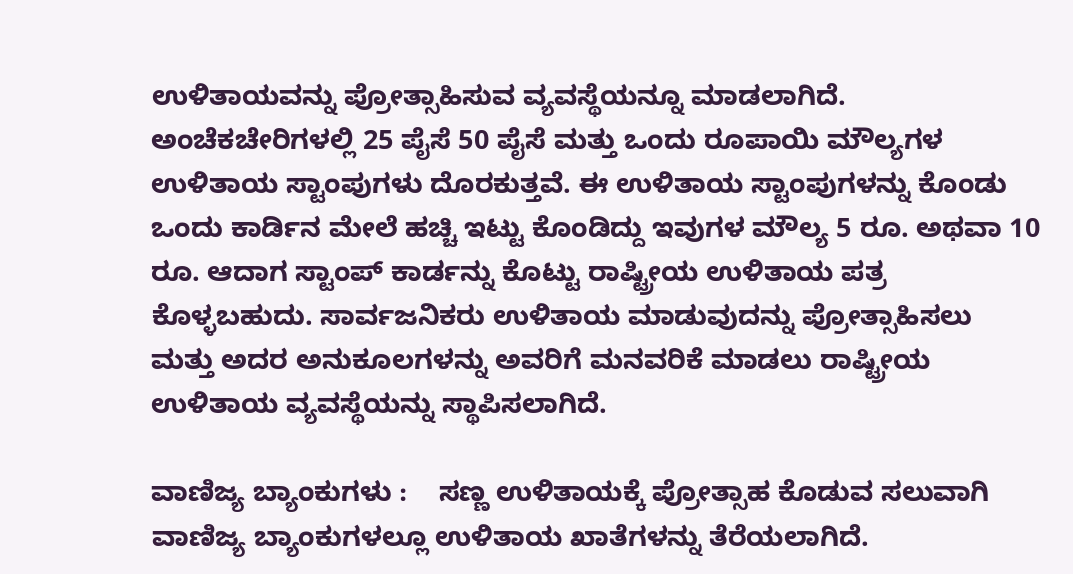ಉಳಿತಾಯವನ್ನು ಪ್ರೋತ್ಸಾಹಿಸುವ ವ್ಯವಸ್ಥೆಯನ್ನೂ ಮಾಡಲಾಗಿದೆ. ಅಂಚೆಕಚೇರಿಗಳಲ್ಲಿ 25 ಪೈಸೆ 50 ಪೈಸೆ ಮತ್ತು ಒಂದು ರೂಪಾಯಿ ಮೌಲ್ಯಗಳ ಉಳಿತಾಯ ಸ್ಟಾಂಪುಗಳು ದೊರಕುತ್ತವೆ. ಈ ಉಳಿತಾಯ ಸ್ಟಾಂಪುಗಳನ್ನು ಕೊಂಡು ಒಂದು ಕಾರ್ಡಿನ ಮೇಲೆ ಹಚ್ಚಿ ಇಟ್ಟು ಕೊಂಡಿದ್ದು ಇವುಗಳ ಮೌಲ್ಯ 5 ರೂ. ಅಥವಾ 10 ರೂ. ಆದಾಗ ಸ್ಟಾಂಪ್ ಕಾರ್ಡನ್ನು ಕೊಟ್ಟು ರಾಷ್ಟ್ರೀಯ ಉಳಿತಾಯ ಪತ್ರ ಕೊಳ್ಳಬಹುದು. ಸಾರ್ವಜನಿಕರು ಉಳಿತಾಯ ಮಾಡುವುದನ್ನು ಪ್ರೋತ್ಸಾಹಿಸಲು ಮತ್ತು ಅದರ ಅನುಕೂಲಗಳನ್ನು ಅವರಿಗೆ ಮನವರಿಕೆ ಮಾಡಲು ರಾಷ್ಟ್ರೀಯ ಉಳಿತಾಯ ವ್ಯವಸ್ಥೆಯನ್ನು ಸ್ಥಾಪಿಸಲಾಗಿದೆ.

ವಾಣಿಜ್ಯ ಬ್ಯಾಂಕುಗಳು :    ಸಣ್ಣ ಉಳಿತಾಯಕ್ಕೆ ಪ್ರೋತ್ಸಾಹ ಕೊಡುವ ಸಲುವಾಗಿ ವಾಣಿಜ್ಯ ಬ್ಯಾಂಕುಗಳಲ್ಲೂ ಉಳಿತಾಯ ಖಾತೆಗಳನ್ನು ತೆರೆಯಲಾಗಿದೆ.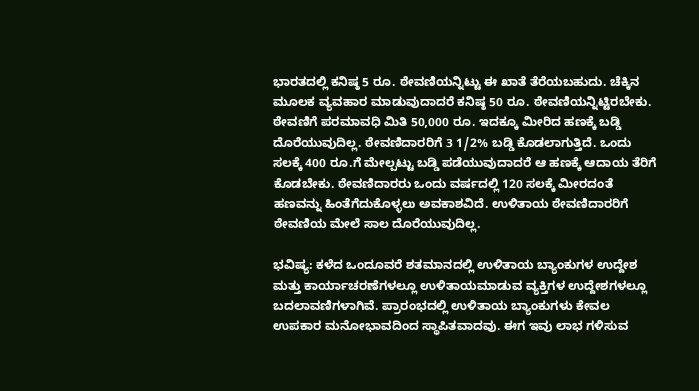ಭಾರತದಲ್ಲಿ ಕನಿಷ್ಠ 5 ರೂ. ಠೇವಣಿಯನ್ನಿಟ್ಟು ಈ ಖಾತೆ ತೆರೆಯಬಹುದು. ಚೆಕ್ಕಿನ ಮೂಲಕ ವ್ಯವಹಾರ ಮಾಡುವುದಾದರೆ ಕನಿಷ್ಠ 50 ರೂ. ಠೇವಣಿಯನ್ನಿಟ್ಟಿರಬೇಕು. ಠೇವಣಿಗೆ ಪರಮಾವಧಿ ಮಿತಿ 50,000 ರೂ. ಇದಕ್ಕೂ ಮೀರಿದ ಹಣಕ್ಕೆ ಬಡ್ಡಿ ದೊರೆಯುವುದಿಲ್ಲ. ಠೇವಣಿದಾರರಿಗೆ 3 1/2% ಬಡ್ಡಿ ಕೊಡಲಾಗುತ್ತಿದೆ. ಒಂದು ಸಲಕ್ಕೆ 400 ರೂ.ಗೆ ಮೇಲ್ಪಟ್ಟು ಬಡ್ಡಿ ಪಡೆಯುವುದಾದರೆ ಆ ಹಣಕ್ಕೆ ಆದಾಯ ತೆರಿಗೆ ಕೊಡಬೇಕು. ಠೇವಣಿದಾರರು ಒಂದು ವರ್ಷದಲ್ಲಿ 120 ಸಲಕ್ಕೆ ಮೀರದಂತೆ ಹಣವನ್ನು ಹಿಂತೆಗೆದುಕೊಳ್ಳಲು ಅವಕಾಶವಿದೆ. ಉಳಿತಾಯ ಠೇವಣಿದಾರರಿಗೆ ಠೇವಣಿಯ ಮೇಲೆ ಸಾಲ ದೊರೆಯುವುದಿಲ್ಲ.

ಭವಿಷ್ಯ: ಕಳೆದ ಒಂದೂವರೆ ಶತಮಾನದಲ್ಲಿ ಉಳಿತಾಯ ಬ್ಯಾಂಕುಗಳ ಉದ್ದೇಶ ಮತ್ತು ಕಾರ್ಯಾಚರಣೆಗಳಲ್ಲೂ ಉಳಿತಾಯಮಾಡುವ ವ್ಯಕ್ತಿಗಳ ಉದ್ದೇಶಗಳಲ್ಲೂ ಬದಲಾವಣಿಗಳಾಗಿವೆ. ಪ್ರಾರಂಭದಲ್ಲಿ ಉಳಿತಾಯ ಬ್ಯಾಂಕುಗಳು ಕೇವಲ ಉಪಕಾರ ಮನೋಭಾವದಿಂದ ಸ್ಥಾಪಿತವಾದವು. ಈಗ ಇವು ಲಾಭ ಗಳಿಸುವ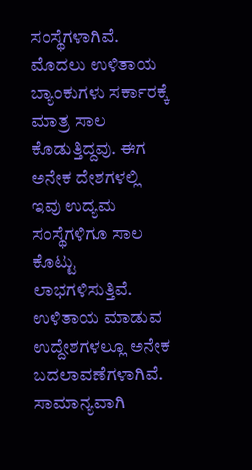ಸಂಸ್ಥೆಗಳಾಗಿವೆ. ಮೊದಲು ಉಳಿತಾಯ ಬ್ಯಾಂಕುಗಳು ಸರ್ಕಾರಕ್ಕೆ ಮಾತ್ರ ಸಾಲ ಕೊಡುತ್ತಿದ್ದವು. ಈಗ ಅನೇಕ ದೇಶಗಳಲ್ಲಿ ಇವು ಉದ್ಯಮ ಸಂಸ್ಥೆಗಳಿಗೂ ಸಾಲ ಕೊಟ್ಟು ಲಾಭಗಳಿಸುತ್ತಿವೆ. ಉಳಿತಾಯ ಮಾಡುವ ಉದ್ದೇಶಗಳಲ್ಲೂ ಅನೇಕ ಬದಲಾವಣೆಗಳಾಗಿವೆ. ಸಾಮಾನ್ಯವಾಗಿ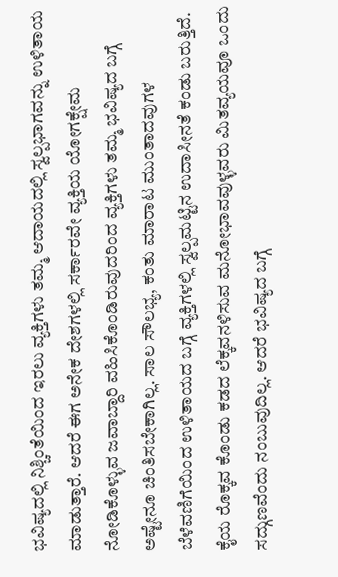ಭವಿಷ್ಯದಲ್ಲಿ ನಿಶ್ಚಿಂತೆಯಿಂದ ಇರಲು ವ್ಯಕ್ತಿಗಳು ತಮ್ಮ ಆದಾಯದಲ್ಲಿ ಸ್ವಲ್ಪಭಾಗವನ್ನು ಉಳಿತಾಯ ಮಾಡುತ್ತಾರೆ. ಆದರೆ ಈಗ ಅನೇಕ ದೇಶಗಳಲ್ಲಿ ಸರ್ಕಾರವೇ ವ್ಯಕ್ತಿಯ ಯೋಗಕ್ಷೇಮ ನೋಡಿಕೊಳ್ಳುವ ಜವಾಬ್ದಾರಿ ವಹಿಸಿಕೊಂಡಿರುವುದರಿಂದ ವ್ಯಕ್ತಿಗಳು ತಮ್ಮ ಭವಿಷ್ಯದ ಬಗ್ಗೆ ಅಷ್ಟೇನೂ ಚಿಂತಿಸಬೇಕಾಗಿಲ್ಲ. ಸಾಲ ಸೌಲಭ್ಯ, ಕಂತು ಮಾರಾಟ ಮುಂತಾದವುಗಳ ಬೆಳೆವಣಿಗೆಯಿಂದ ಉಳಿತಾಯದ ಬಗ್ಗೆ ವ್ಯಕ್ತಿಗಳಲ್ಲಿ ಸ್ವಲ್ಪಮಟ್ಟಿನ ಉದಾಸೀನತೆ ಕಂಡು ಬರುತ್ತಿದೆ. ಕೈಯ ರೊಕ್ಕವ ಕೊಂಡು ಕಡದ ಲೆಕ್ಕವನಳಿಸುವ ಮನೋಭಾವವುಳ್ಳವರು ಮಿತವ್ಯಯವೂ ಒಂದು ಸದ್ಗುಣವೆಂದು ನಂಬುವುದಿಲ್ಲ. ಆದರೆ ಭವಿಷ್ಯದ ಬಗ್ಗೆ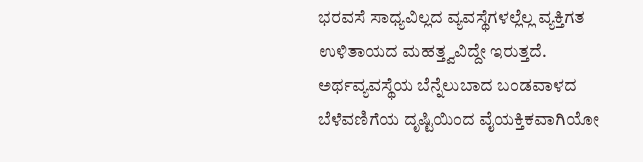ಭರವಸೆ ಸಾಧ್ಯವಿಲ್ಲದ ವ್ಯವಸ್ಥೆಗಳಲ್ಲೆಲ್ಲ ವ್ಯಕ್ತಿಗತ ಉಳಿತಾಯದ ಮಹತ್ತ್ವವಿದ್ದೇ ಇರುತ್ತದೆ. ಅರ್ಥವ್ಯವಸ್ಥೆಯ ಬೆನ್ನೆಲುಬಾದ ಬಂಡವಾಳದ ಬೆಳೆವಣಿಗೆಯ ದೃಷ್ಟಿಯಿಂದ ವೈಯಕ್ತಿಕವಾಗಿಯೋ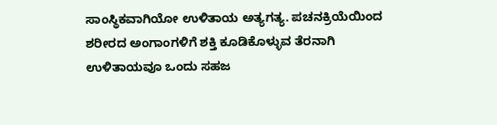ಸಾಂಸ್ಥಿಕವಾಗಿಯೋ ಉಳಿತಾಯ ಅತ್ಯಗತ್ಯ. ಪಚನಕ್ರಿಯೆಯಿಂದ ಶರೀರದ ಅಂಗಾಂಗಳಿಗೆ ಶಕ್ತಿ ಕೂಡಿಕೊಳ್ಳುವ ತೆರನಾಗಿ ಉಳಿತಾಯವೂ ಒಂದು ಸಹಜ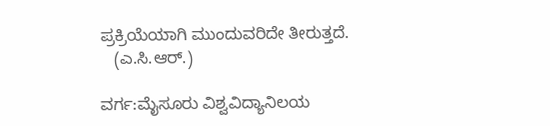ಪ್ರಕ್ರಿಯೆಯಾಗಿ ಮುಂದುವರಿದೇ ತೀರುತ್ತದೆ.
   (ಎ.ಸಿ.ಆರ್.)

ವರ್ಗ:ಮೈಸೂರು ವಿಶ್ವವಿದ್ಯಾನಿಲಯ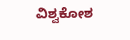ವಿಶ್ವಕೋಶ